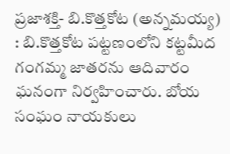ప్రజాశక్తి- బి.కొత్తకోట (అన్నమయ్య) : బి.కొత్తకోట పట్టణంలోని కట్టమీద గంగమ్మ జాతరను ఆదివారం ఘనంగా నిర్వహించారు. బోయ సంఘం నాయకులు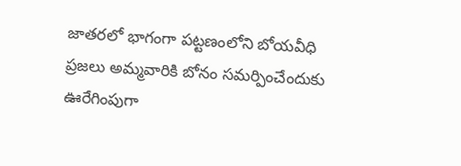జాతరలో భాగంగా పట్టణంలోని బోయవీధి ప్రజలు అమ్మవారికి బోనం సమర్పించేందుకు ఊరేగింపుగా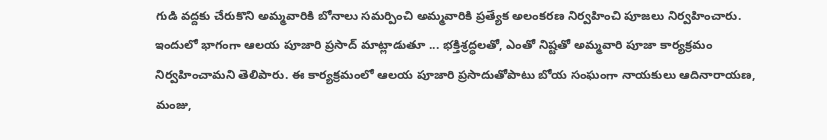గుడి వద్దకు చేరుకొని అమ్మవారికి బోనాలు సమర్పించి అమ్మవారికి ప్రత్యేక అలంకరణ నిర్వహించి పూజలు నిర్వహించారు. ఇందులో భాగంగా ఆలయ పూజారి ప్రసాద్ మాట్లాడుతూ ... భక్తిశ్రద్ధలతో, ఎంతో నిష్టతో అమ్మవారి పూజా కార్యక్రమం నిర్వహించామని తెలిపారు. ఈ కార్యక్రమంలో ఆలయ పూజారి ప్రసాదుతోపాటు బోయ సంఘంగా నాయకులు ఆదినారాయణ, మంజు,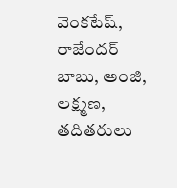వెంకటేష్, రాజేందర్ బాబు, అంజి, లక్ష్మణ, తదితరులు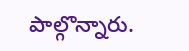పాల్గొన్నారు.